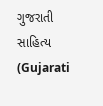ગુજરાતી સાહિત્ય (Gujarati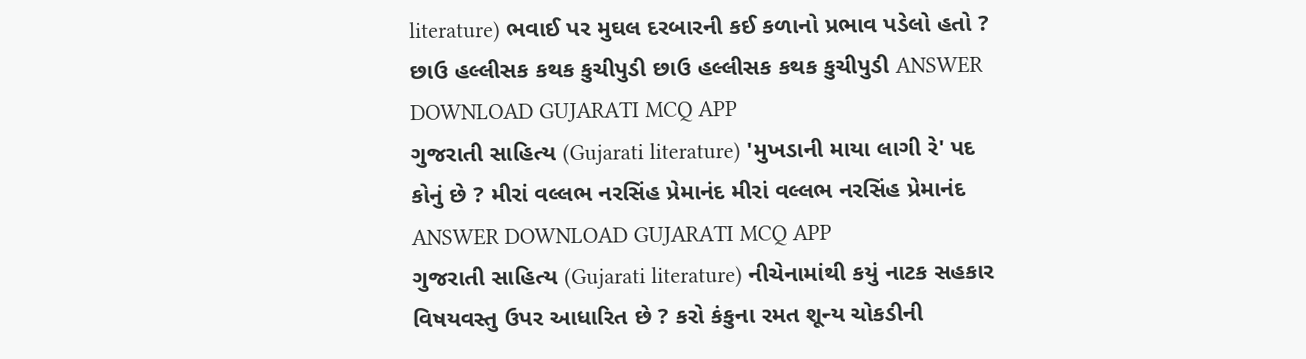literature) ભવાઈ પર મુઘલ દરબારની કઈ કળાનો પ્રભાવ પડેલો હતો ? છાઉ હલ્લીસક કથક કુચીપુડી છાઉ હલ્લીસક કથક કુચીપુડી ANSWER DOWNLOAD GUJARATI MCQ APP
ગુજરાતી સાહિત્ય (Gujarati literature) 'મુખડાની માયા લાગી રે' પદ કોનું છે ? મીરાં વલ્લભ નરસિંહ પ્રેમાનંદ મીરાં વલ્લભ નરસિંહ પ્રેમાનંદ ANSWER DOWNLOAD GUJARATI MCQ APP
ગુજરાતી સાહિત્ય (Gujarati literature) નીચેનામાંથી કયું નાટક સહકાર વિષયવસ્તુ ઉપર આધારિત છે ? કરો કંકુના રમત શૂન્ય ચોકડીની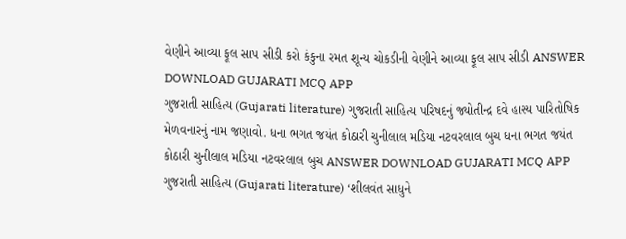વેણીને આવ્યા ફૂલ સાપ સીડી કરો કંકુના રમત શૂન્ય ચોકડીની વેણીને આવ્યા ફૂલ સાપ સીડી ANSWER DOWNLOAD GUJARATI MCQ APP
ગુજરાતી સાહિત્ય (Gujarati literature) ગુજરાતી સાહિત્ય પરિષદનું જ્યોતીન્દ્ર દવે હાસ્ય પારિતોષિક મેળવનારનું નામ જણાવો. ધના ભગત જયંત કોઠારી ચુનીલાલ મડિયા નટવરલાલ બુચ ધના ભગત જયંત કોઠારી ચુનીલાલ મડિયા નટવરલાલ બુચ ANSWER DOWNLOAD GUJARATI MCQ APP
ગુજરાતી સાહિત્ય (Gujarati literature) ‘શીલવંત સાધુને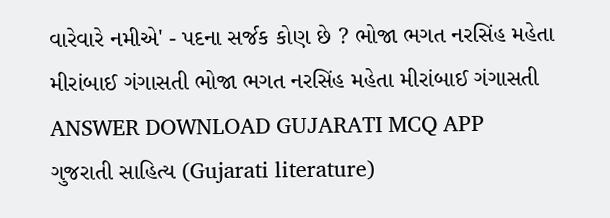વારેવારે નમીએ' - પદના સર્જક કોણ છે ? ભોજા ભગત નરસિંહ મહેતા મીરાંબાઈ ગંગાસતી ભોજા ભગત નરસિંહ મહેતા મીરાંબાઈ ગંગાસતી ANSWER DOWNLOAD GUJARATI MCQ APP
ગુજરાતી સાહિત્ય (Gujarati literature)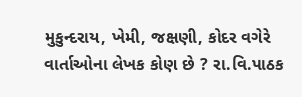મુકુન્દરાય, ખેમી, જક્ષણી, કોદર વગેરે વાર્તાઓના લેખક કોણ છે ? રા.વિ.પાઠક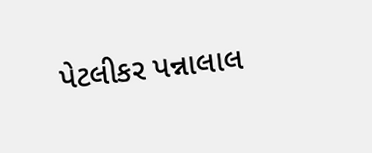પેટલીકર પન્નાલાલ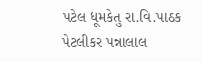પટેલ ધૂમકેતુ રા.વિ.પાઠક પેટલીકર પન્નાલાલ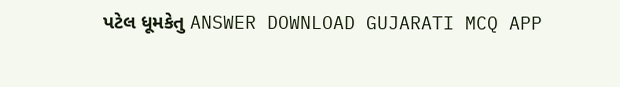પટેલ ધૂમકેતુ ANSWER DOWNLOAD GUJARATI MCQ APP